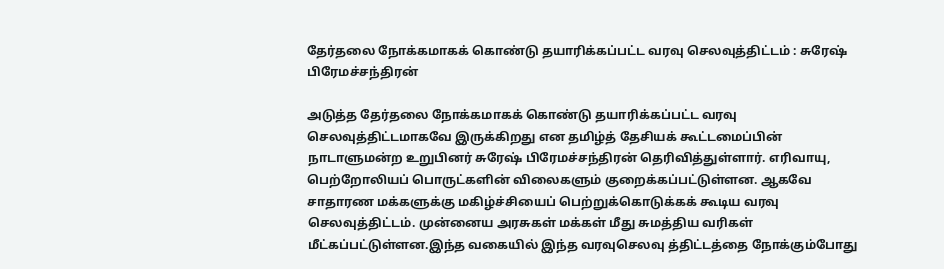தேர்தலை நோக்கமாகக் கொண்டு தயாரிக்கப்பட்ட வரவு செலவுத்திட்டம் : சுரேஷ் பிரேமச்சந்திரன்

அடுத்த தேர்தலை நோக்கமாகக் கொண்டு தயாரிக்கப்பட்ட வரவு செலவுத்திட்டமாகவே இருக்கிறது என தமிழ்த் தேசியக் கூட்டமைப்பின் நாடாளுமன்ற உறுபினர் சுரேஷ் பிரேமச்சந்திரன் தெரிவித்துள்ளார். எரிவாயு, பெற்றோலியப் பொருட்களின் விலைகளும் குறைக்கப்பட்டுள்ளன. ஆகவே சாதாரண மக்களுக்கு மகிழ்ச்சியைப் பெற்றுக்கொடுக்கக் கூடிய வரவு செலவுத்திட்டம். முன்னைய அரசுகள் மக்கள் மீது சுமத்திய வரிகள் மீட்கப்பட்டுள்ளன.இந்த வகையில் இந்த வரவுசெலவு த்திட்டத்தை நோக்கும்போது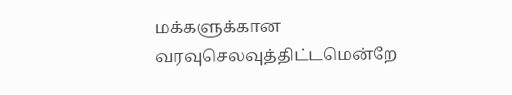மக்களுக்கான வரவுசெலவுத்திட்டமென்றே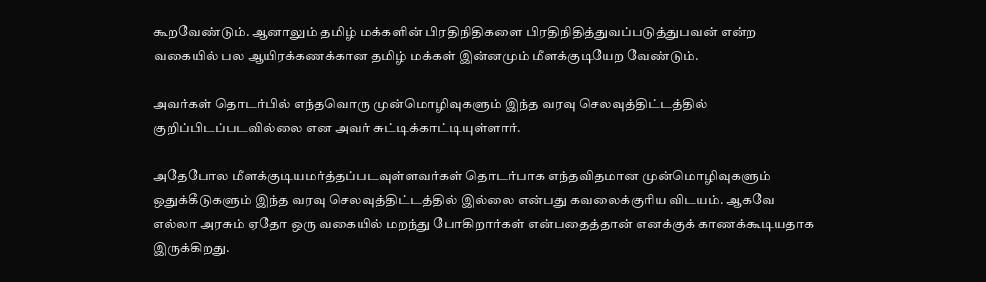கூறவேண்டும். ஆனாலும் தமிழ் மக்களின் பிரதிநிதிகளை பிரதிநிதித்துவப்படுத்துபவன் என்ற வகையில் பல ஆயிரக்கணக்கான தமிழ் மக்கள் இன்னமும் மீளக்குடியேற வேண்டும்.

அவர்கள் தொடர்பில் எந்தவொரு முன்மொழிவுகளும் இந்த வரவு செலவுத்திட்டத்தில் குறிப்பிடப்படவில்லை என அவர் சுட்டிக்காட்டியுள்ளார்.

அதேபோல மீளக்குடியமர்த்தப்படவுள்ளவர்கள் தொடர்பாக எந்தவிதமான முன்மொழிவுகளும் ஒதுக்கீடுகளும் இந்த வரவு செலவுத்திட்டத்தில் இல்லை என்பது கவலைக்குரிய விடயம். ஆகவே எல்லா அரசும் ஏதோ ஒரு வகையில் மறந்து போகிறார்கள் என்பதைத்தான் எனக்குக் காணக்கூடியதாக இருக்கிறது.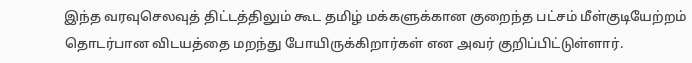இந்த வரவுசெலவுத் திட்டத்திலும் கூட தமிழ் மக்களுக்கான குறைந்த பட்சம் மீள்குடியேற்றம் தொடர்பான விடயத்தை மறந்து போயிருக்கிறார்கள் என அவர் குறிப்பிட்டுள்ளார்.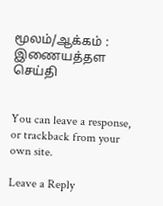மூலம்/ஆக்கம் : இணையத்தள செய்தி


You can leave a response, or trackback from your own site.

Leave a Reply